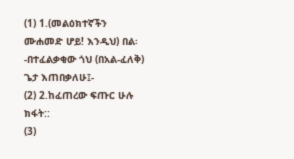(1) 1.(መልዕክተኛችን ሙሐመድ ሆይ! እንዲህ) በል፡ -በተፈልቃቂው ጎህ (በአል-ፈለቅ) ጌታ እጠበቃለሁ፤-
(2) 2.ከፈጠረው ፍጡር ሁሉ ክፋት::
(3)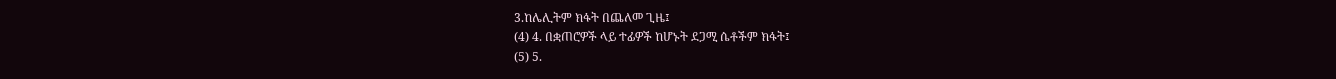3.ከሌሊትም ክፋት በጨለመ ጊዜ፤
(4) 4. በቋጠሮዎች ላይ ተፊዎች ከሆኑት ደጋሚ ሴቶችም ክፋት፤
(5) 5.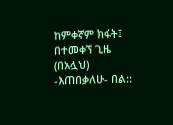ከምቀኛም ክፋት፤ በተመቀኘ ጊዜ (በአሏህ) -እጠበቃለሁ- በል::